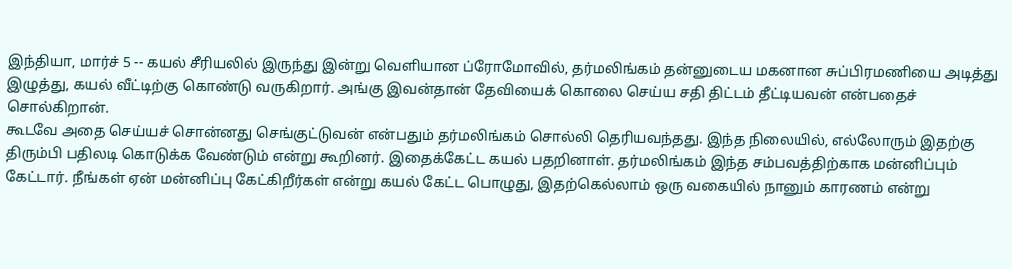இந்தியா, மார்ச் 5 -- கயல் சீரியலில் இருந்து இன்று வெளியான ப்ரோமோவில், தர்மலிங்கம் தன்னுடைய மகனான சுப்பிரமணியை அடித்து இழுத்து, கயல் வீட்டிற்கு கொண்டு வருகிறார். அங்கு இவன்தான் தேவியைக் கொலை செய்ய சதி திட்டம் தீட்டியவன் என்பதைச் சொல்கிறான்.
கூடவே அதை செய்யச் சொன்னது செங்குட்டுவன் என்பதும் தர்மலிங்கம் சொல்லி தெரியவந்தது. இந்த நிலையில், எல்லோரும் இதற்கு திரும்பி பதிலடி கொடுக்க வேண்டும் என்று கூறினர். இதைக்கேட்ட கயல் பதறினாள். தர்மலிங்கம் இந்த சம்பவத்திற்காக மன்னிப்பும் கேட்டார். நீங்கள் ஏன் மன்னிப்பு கேட்கிறீர்கள் என்று கயல் கேட்ட பொழுது, இதற்கெல்லாம் ஒரு வகையில் நானும் காரணம் என்று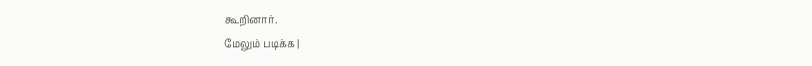கூறினார்.
மேலும் படிக்க |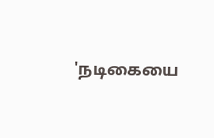'நடிகையை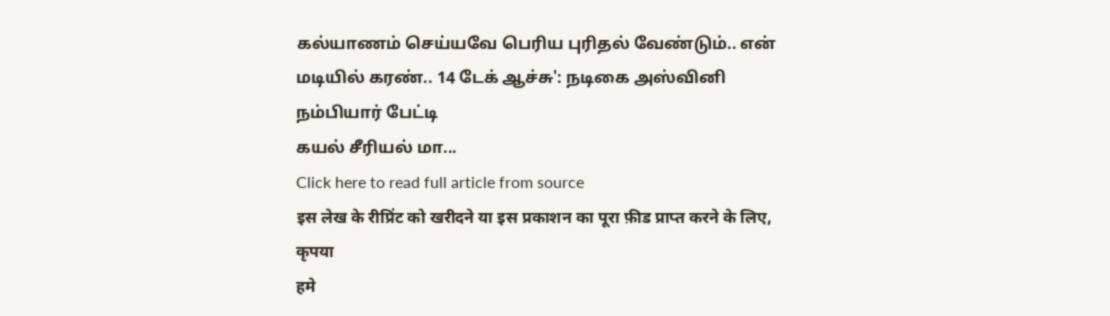கல்யாணம் செய்யவே பெரிய புரிதல் வேண்டும்.. என் மடியில் கரண்.. 14 டேக் ஆச்சு': நடிகை அஸ்வினி நம்பியார் பேட்டி
கயல் சீரியல் மா...
Click here to read full article from source
इस लेख के रीप्रिंट को खरीदने या इस प्रकाशन का पूरा फ़ीड प्राप्त करने के लिए, कृपया
हमे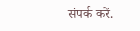संपर्क करें.